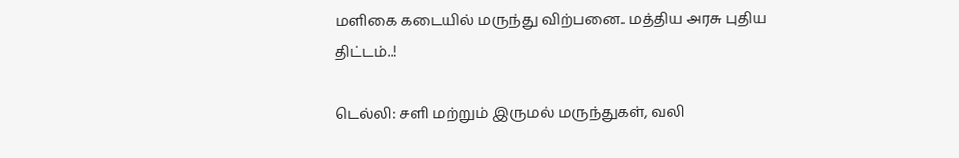மளிகை கடையில் மருந்து விற்பனை.. மத்திய அரசு புதிய திட்டம்..!

டெல்லி: சளி மற்றும் இருமல் மருந்துகள், வலி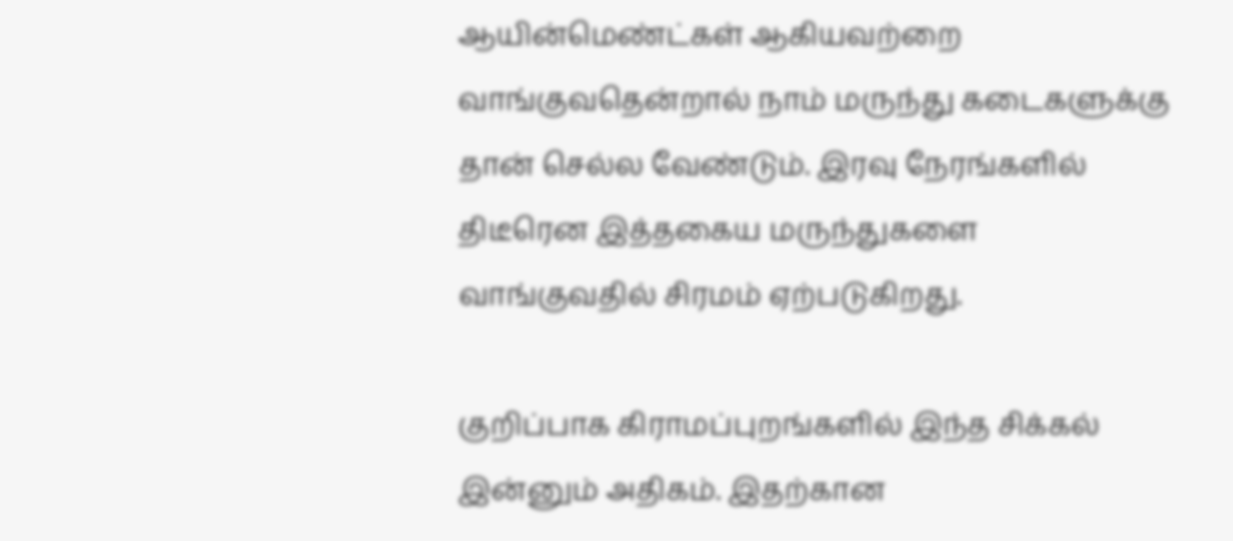ஆயின்மெண்ட்கள் ஆகியவற்றை வாங்குவதென்றால் நாம் மருந்து கடைகளுக்கு தான் செல்ல வேண்டும். இரவு நேரங்களில் திடீரென இத்தகைய மருந்துகளை வாங்குவதில் சிரமம் ஏற்படுகிறது.

குறிப்பாக கிராமப்புறங்களில் இந்த சிக்கல் இன்னும் அதிகம். இதற்கான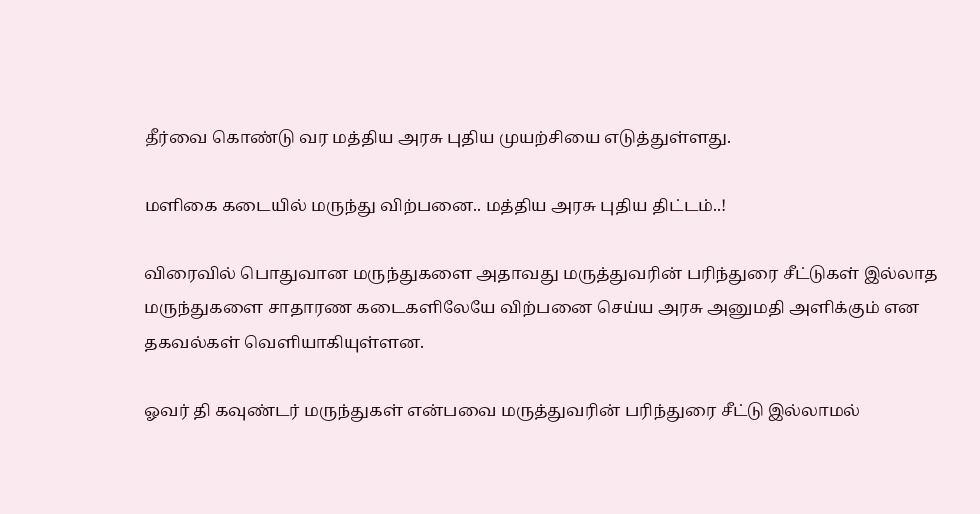தீர்வை கொண்டு வர மத்திய அரசு புதிய முயற்சியை எடுத்துள்ளது.

மளிகை கடையில் மருந்து விற்பனை.. மத்திய அரசு புதிய திட்டம்..!

விரைவில் பொதுவான மருந்துகளை அதாவது மருத்துவரின் பரிந்துரை சீட்டுகள் இல்லாத மருந்துகளை சாதாரண கடைகளிலேயே விற்பனை செய்ய அரசு அனுமதி அளிக்கும் என தகவல்கள் வெளியாகியுள்ளன.

ஓவர் தி கவுண்டர் மருந்துகள் என்பவை மருத்துவரின் பரிந்துரை சீட்டு இல்லாமல்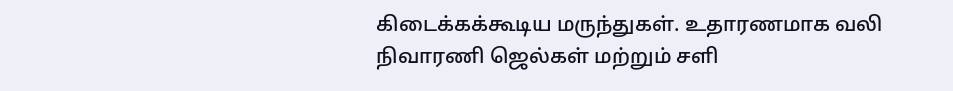கிடைக்கக்கூடிய மருந்துகள். உதாரணமாக வலி நிவாரணி ஜெல்கள் மற்றும் சளி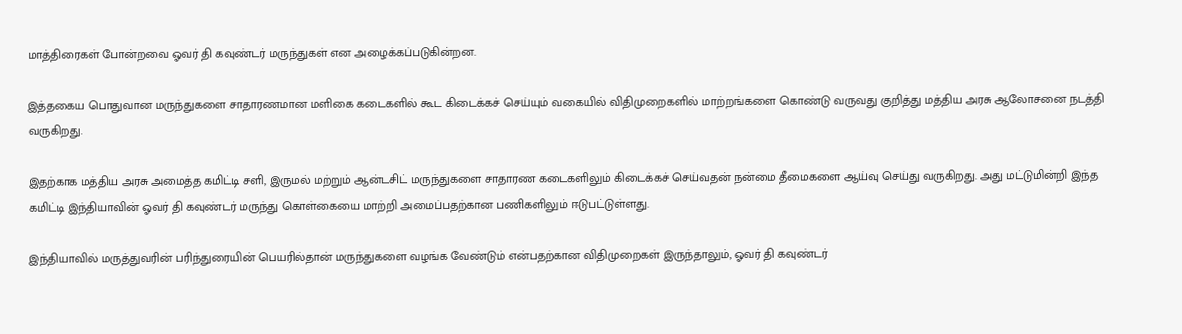மாத்திரைகள் போன்றவை ஓவர் தி கவுண்டர் மருந்துகள் என அழைக்கப்படுகின்றன.

இத்தகைய பொதுவான மருந்துகளை சாதாரணமான மளிகை கடைகளில் கூட கிடைக்கச் செய்யும் வகையில் விதிமுறைகளில் மாற்றங்களை கொண்டு வருவது குறித்து மத்திய அரசு ஆலோசனை நடத்தி வருகிறது.

இதற்காக மத்திய அரசு அமைத்த கமிட்டி சளி, இருமல் மற்றும் ஆன்டசிட் மருந்துகளை சாதாரண கடைகளிலும் கிடைக்கச் செய்வதன் நன்மை தீமைகளை ஆய்வு செய்து வருகிறது. அது மட்டுமின்றி இந்த கமிட்டி இந்தியாவின் ஓவர் தி கவுண்டர் மருந்து கொள்கையை மாற்றி அமைப்பதற்கான பணிகளிலும் ஈடுபட்டுள்ளது.

இந்தியாவில் மருத்துவரின் பரிந்துரையின் பெயரில்தான் மருந்துகளை வழங்க வேண்டும் என்பதற்கான விதிமுறைகள் இருந்தாலும், ஓவர் தி கவுண்டர்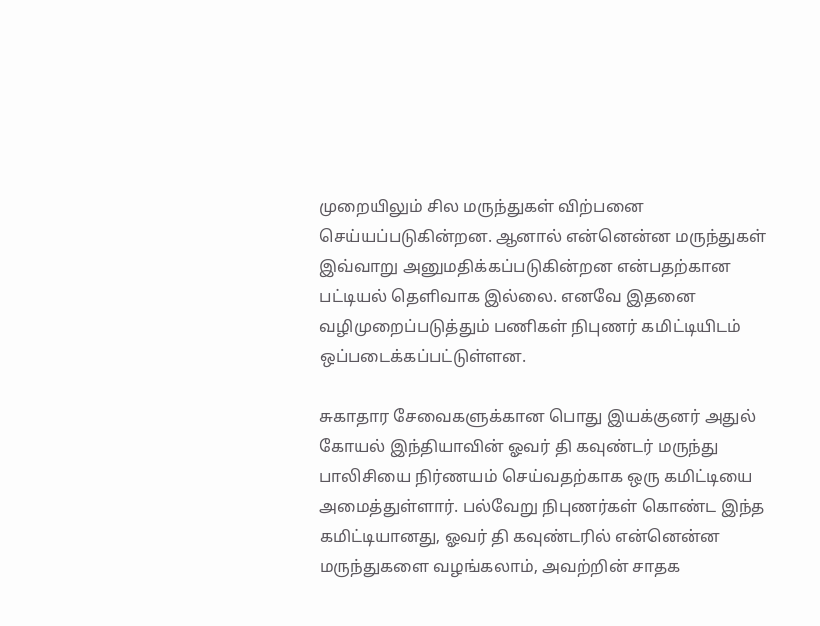முறையிலும் சில மருந்துகள் விற்பனை செய்யப்படுகின்றன. ஆனால் என்னென்ன மருந்துகள் இவ்வாறு அனுமதிக்கப்படுகின்றன என்பதற்கான பட்டியல் தெளிவாக இல்லை. எனவே இதனை வழிமுறைப்படுத்தும் பணிகள் நிபுணர் கமிட்டியிடம் ஒப்படைக்கப்பட்டுள்ளன.

சுகாதார சேவைகளுக்கான பொது இயக்குனர் அதுல் கோயல் இந்தியாவின் ஓவர் தி கவுண்டர் மருந்து பாலிசியை நிர்ணயம் செய்வதற்காக ஒரு கமிட்டியை அமைத்துள்ளார். பல்வேறு நிபுணர்கள் கொண்ட இந்த கமிட்டியானது, ஓவர் தி கவுண்டரில் என்னென்ன மருந்துகளை வழங்கலாம், அவற்றின் சாதக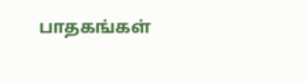பாதகங்கள்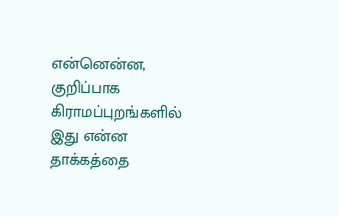என்னென்ன, குறிப்பாக கிராமப்புறங்களில் இது என்ன தாக்கத்தை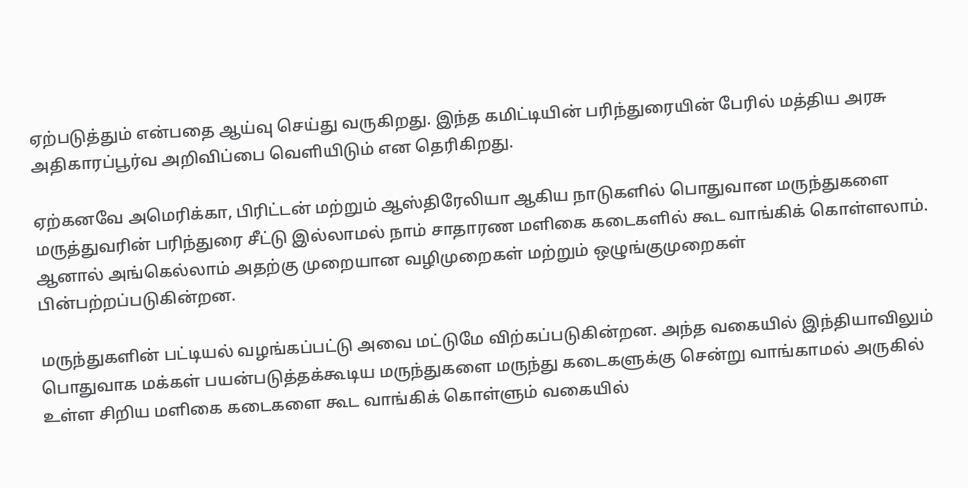ஏற்படுத்தும் என்பதை ஆய்வு செய்து வருகிறது. இந்த கமிட்டியின் பரிந்துரையின் பேரில் மத்திய அரசு அதிகாரப்பூர்வ அறிவிப்பை வெளியிடும் என தெரிகிறது.

ஏற்கனவே அமெரிக்கா, பிரிட்டன் மற்றும் ஆஸ்திரேலியா ஆகிய நாடுகளில் பொதுவான மருந்துகளை மருத்துவரின் பரிந்துரை சீட்டு இல்லாமல் நாம் சாதாரண மளிகை கடைகளில் கூட வாங்கிக் கொள்ளலாம். ஆனால் அங்கெல்லாம் அதற்கு முறையான வழிமுறைகள் மற்றும் ஒழுங்குமுறைகள் பின்பற்றப்படுகின்றன.

மருந்துகளின் பட்டியல் வழங்கப்பட்டு அவை மட்டுமே விற்கப்படுகின்றன. அந்த வகையில் இந்தியாவிலும் பொதுவாக மக்கள் பயன்படுத்தக்கூடிய மருந்துகளை மருந்து கடைகளுக்கு சென்று வாங்காமல் அருகில் உள்ள சிறிய மளிகை கடைகளை கூட வாங்கிக் கொள்ளும் வகையில்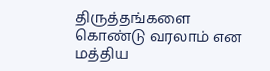திருத்தங்களை கொண்டு வரலாம் என மத்திய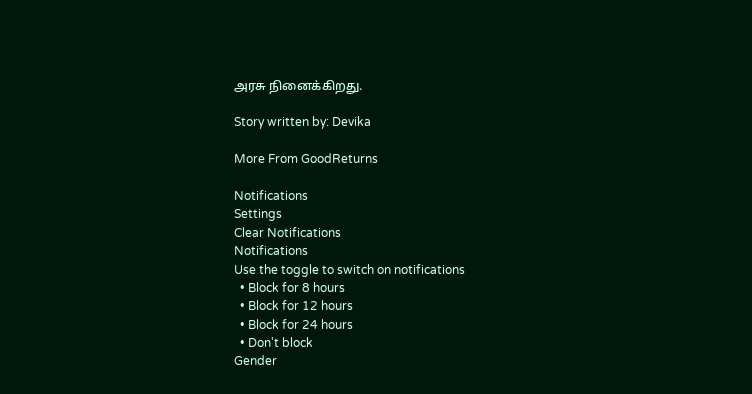அரசு நினைக்கிறது.

Story written by: Devika

More From GoodReturns

Notifications
Settings
Clear Notifications
Notifications
Use the toggle to switch on notifications
  • Block for 8 hours
  • Block for 12 hours
  • Block for 24 hours
  • Don't block
Gender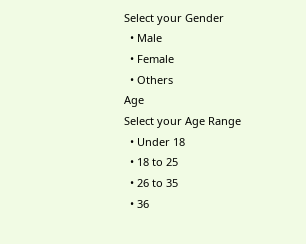Select your Gender
  • Male
  • Female
  • Others
Age
Select your Age Range
  • Under 18
  • 18 to 25
  • 26 to 35
  • 36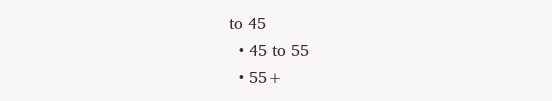to 45
  • 45 to 55
  • 55+